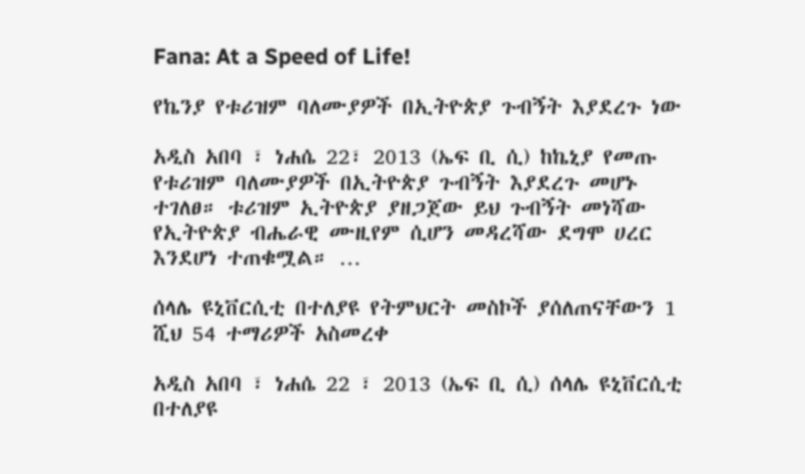Fana: At a Speed of Life!

የኬንያ የቱሪዝም ባለሙያዎች በኢትዮጵያ ጉብኝት እያደረጉ ነው

አዲስ አበባ ፣ ነሐሴ 22፣ 2013 (ኤፍ ቢ ሲ) ከኬኒያ የመጡ የቱሪዝም ባለሙያዎች በኢትዮጵያ ጉብኝት እያደረጉ መሆኑ ተገለፀ። ቱሪዝም ኢትዮጵያ ያዘጋጀው ይህ ጉብኝት መነሻው የኢትዮጵያ ብሔራዊ ሙዚየም ሲሆን መዳረሻው ደግሞ ሀረር እንደሆነ ተጠቁሟል። …

ሰላሌ ዩኒቨርሲቲ በተለያዩ የትምህርት መስኮች ያሰለጠናቸውን 1 ሺህ 54 ተማሪዎች አስመረቀ

አዲስ አበባ ፣ ነሐሴ 22 ፣ 2013 (ኤፍ ቢ ሲ) ሰላሌ ዩኒቨርሲቲ በተለያዩ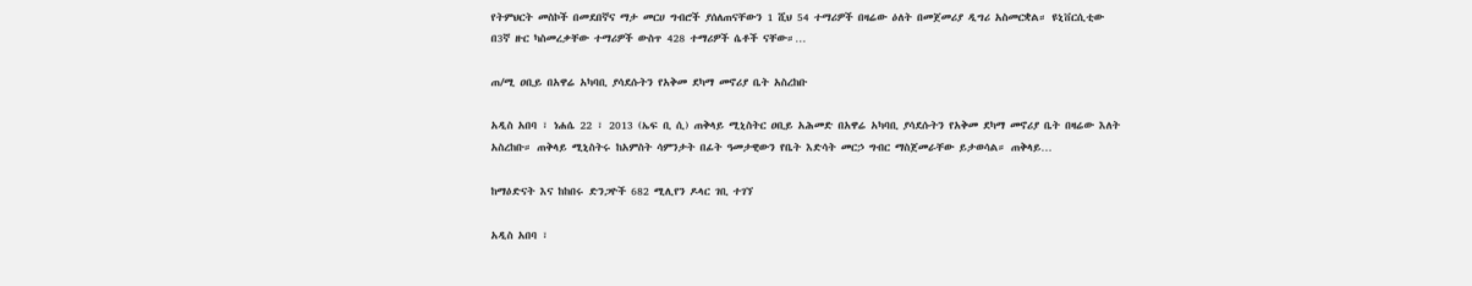የትምህርት መስኮች በመደበኛና ማታ መርሀ ግብሮች ያሰለጠናቸውን 1 ሺህ 54 ተማሪዎች በዛሬው ዕለት በመጀመሪያ ዲግሪ አስመርቋል። ዩኒቨርሲቲው በ3ኛ ዙር ካስመረቃቸው ተማሪዎች ውስጥ 428 ተማሪዎች ሴቶች ናቸው።…

ጠ/ሚ ዐቢይ በአዋሬ አካባቢ ያሳደሱትን የአቅመ ደካማ መኖሪያ ቤት አስረከቡ

አዲስ አበባ ፣ ነሐሴ 22 ፣ 2013 (ኤፍ ቢ ሲ) ጠቅላይ ሚኒስትር ዐቢይ አሕመድ በአዋሬ አካባቢ ያሳደሱትን የአቅመ ደካማ መኖሪያ ቤት በዛሬው እለት አስረከቡ። ጠቅላይ ሚኒስትሩ ከአምስት ሳምንታት በፊት ዓመታዊውን የቤት እድሳት መርኃ ግብር ማስጀመራቸው ይታወሳል። ጠቅላይ…

ከማዕድናት እና ከከበሩ ድንጋዮች 682 ሚሊየን ዶላር ገቢ ተገኘ

አዲስ አበባ ፣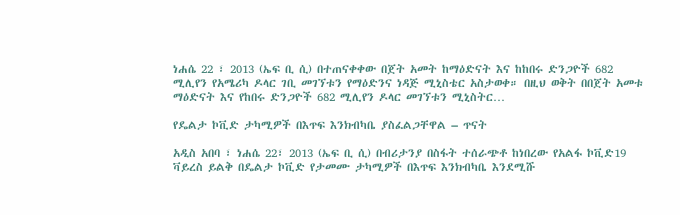ነሐሴ 22 ፣ 2013 (ኤፍ ቢ ሲ) በተጠናቀቀው በጀት አመት ከማዕድናት እና ከከበሩ ድንጋዮች 682 ሚሊየን የአሜሪካ ዶላር ገቢ መገኘቱን የማዕድንና ነዳጅ ሚኒስቴር አስታወቀ። በዚህ ወቅት በበጀት አመቱ ማዕድናት እና የከበሩ ድንጋዮች 682 ሚሊየን ዶላር መገኘቱን ሚኒስትር…

የዴልታ ኮቪድ ታካሚዎች በእጥፍ እንክብካቤ ያስፈልጋቸዋል – ጥናት

አዲስ አበባ ፣ ነሐሴ 22፣ 2013 (ኤፍ ቢ ሲ) በብሪታንያ በስፋት ተሰራጭቶ ከነበረው የአልፋ ኮቪድ19 ቫይረስ ይልቅ በዴልታ ኮቪድ የታመሙ ታካሚዎች በእጥፍ እንክብካቤ እንደሚሹ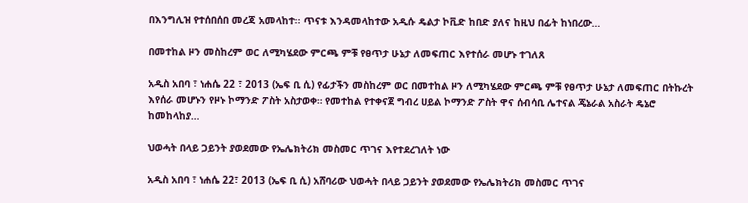በእንግሊዝ የተሰበሰበ መረጃ አመላከተ፡፡ ጥናቱ እንዳመላከተው አዲሱ ዴልታ ኮቪድ ከበድ ያለና ከዚህ በፊት ከነበረው…

በመተከል ዞን መስከረም ወር ለሚካሄደው ምርጫ ምቹ የፀጥታ ሁኔታ ለመፍጠር እየተሰራ መሆኑ ተገለጸ

አዲስ አበባ ፣ ነሐሴ 22 ፣ 2013 (ኤፍ ቢ ሲ) የፊታችን መስከረም ወር በመተከል ዞን ለሚካሄደው ምርጫ ምቹ የፀጥታ ሁኔታ ለመፍጠር በትኩረት እየሰራ መሆኑን የዞኑ ኮማንድ ፖስት አስታወቀ። የመተከል የተቀናጀ ግብረ ሀይል ኮማንድ ፖስት ዋና ሰብሳቢ ሌተናል ጄኔራል አስራት ዴኔሮ ከመከላከያ…

ህወሓት በላይ ጋይንት ያወደመው የኤሌክትሪክ መስመር ጥገና እየተደረገለት ነው

አዲስ አበባ ፣ ነሐሴ 22፣ 2013 (ኤፍ ቢ ሲ) አሸባሪው ህወሓት በላይ ጋይንት ያወደመው የኤሌክትሪክ መስመር ጥገና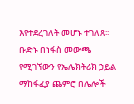እየተደረገለት መሆኑ ተገለጸ፡፡ ቡድኑ በነፋስ መውጫ የሚገኘውን የኤሌክትሪክ ኃይል ማከፋፈያ ጨምሮ በሌሎች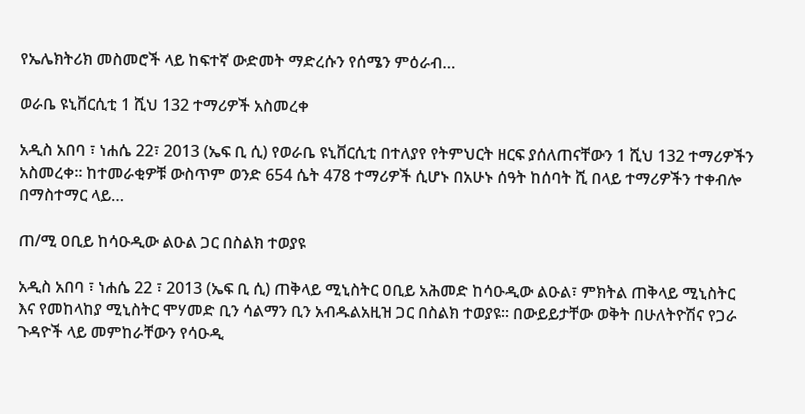የኤሌክትሪክ መስመሮች ላይ ከፍተኛ ውድመት ማድረሱን የሰሜን ምዕራብ…

ወራቤ ዩኒቨርሲቲ 1 ሺህ 132 ተማሪዎች አስመረቀ

አዲስ አበባ ፣ ነሐሴ 22፣ 2013 (ኤፍ ቢ ሲ) የወራቤ ዩኒቨርሲቲ በተለያየ የትምህርት ዘርፍ ያሰለጠናቸውን 1 ሺህ 132 ተማሪዎችን አስመረቀ። ከተመራቂዎቹ ውስጥም ወንድ 654 ሴት 478 ተማሪዎች ሲሆኑ በአሁኑ ሰዓት ከሰባት ሺ በላይ ተማሪዎችን ተቀብሎ በማስተማር ላይ…

ጠ/ሚ ዐቢይ ከሳዑዲው ልዑል ጋር በስልክ ተወያዩ

አዲስ አበባ ፣ ነሐሴ 22 ፣ 2013 (ኤፍ ቢ ሲ) ጠቅላይ ሚኒስትር ዐቢይ አሕመድ ከሳዑዲው ልዑል፣ ምክትል ጠቅላይ ሚኒስትር እና የመከላከያ ሚኒስትር ሞሃመድ ቢን ሳልማን ቢን አብዱልአዚዝ ጋር በስልክ ተወያዩ። በውይይታቸው ወቅት በሁለትዮሽና የጋራ ጉዳዮች ላይ መምከራቸውን የሳዑዲ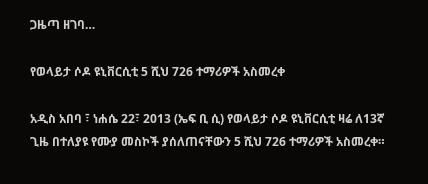ጋዜጣ ዘገባ…

የወላይታ ሶዶ ዩኒቨርሲቲ 5 ሺህ 726 ተማሪዎች አስመረቀ

አዲስ አበባ ፣ ነሐሴ 22፣ 2013 (ኤፍ ቢ ሲ) የወላይታ ሶዶ ዩኒቨርሲቲ ዛሬ ለ13ኛ ጊዜ በተለያዩ የሙያ መስኮች ያሰለጠናቸውን 5 ሺህ 726 ተማሪዎች አስመረቀ።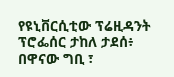የዩኒቨርሲቲው ፕሬዚዳንት ፕሮፌሰር ታከለ ታደሰ፥ በዋናው ግቢ ፣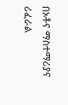በኦቶና ማስተማሪያና ሪፈራል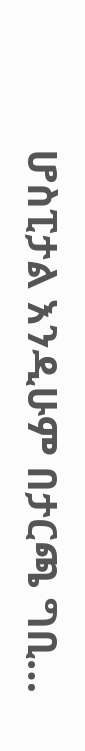ሆስፒታል እንዲሁም በታርጫ ግቢ…